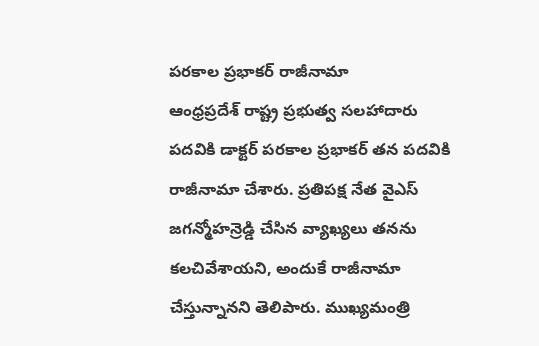పరకాల ప్రభాకర్ రాజీనామా
ఆంధ్రప్రదేశ్ రాష్ట్ర ప్రభుత్వ సలహాదారు పదవికి డాక్టర్ పరకాల ప్రభాకర్ తన పదవికి రాజీనామా చేశారు. ప్రతిపక్ష నేత వైఎస్ జగన్మోహన్రెడ్డి చేసిన వ్యాఖ్యలు తనను కలచివేశాయని, అందుకే రాజీనామా చేస్తున్నానని తెలిపారు. ముఖ్యమంత్రి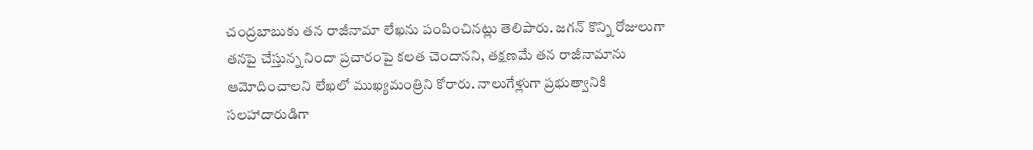చంద్రబాబుకు తన రాజీనామా లేఖను పంపించినట్లు తెలిపారు. జగన్ కొన్ని రోజులుగా తనపై చేస్తున్న నిందా ప్రచారంపై కలత చెందానని, తక్షణమే తన రాజీనామాను ఆమోదించాలని లేఖలో ముఖ్యమంత్రిని కోరారు. నాలుగేళ్లుగా ప్రభుత్వానికి సలహాదారుడిగా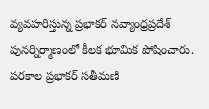వ్యవహరిస్తున్న ప్రభాకర్ నవ్యాంధ్రప్రదేశ్ పునర్నిర్మాణంలో కీలక భూమిక పోషించారు. పరకాల ప్రభాకర్ సతీమణి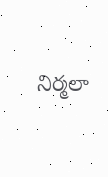నిర్మలా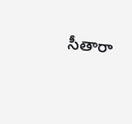సీతారా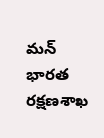మన్ భారత రక్షణశాఖ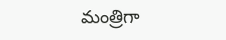మంత్రిగా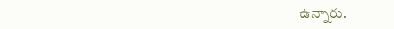ఉన్నారు.